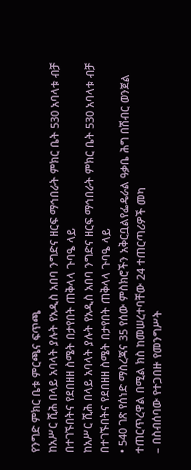የንግድ ምክር ቤቱ ምርጫና ፍጥጫ
ከአሥር ሺሕ በላይ አባላት ያሉት የአዲስ አበባ ንግድና ዘርፍ ማኅበራት ምክር ቤት 530 አባላቱ ብቻ በተገኙበትና የደበዘዘ ስሜት በታየበት ጠቅላላ ጉባዔ ላይ
ከአሥር ሺሕ በላይ አባላት ያሉት የአዲስ አበባ ንግድና ዘርፍ ማኅበራት ምክር ቤት 530 አባላቱ ብቻ በተገኙበትና የደበዘዘ ስሜት በታየበት ጠቅላላ ጉባዔ ላይ
• 540 ገጽ የሰነድ ማስረጃና 35 የሰው ምስክሮችን አቅርቧልየፌዴራል ዓቃቤ ሕግ በሽብር ወንጀል ተጠርጥረዋል በሚል ክስ ከመሠረተባቸው 24 ተጠርጣሪዎች መካ
– በስብሰባው የተጋበዙ የመንግሥት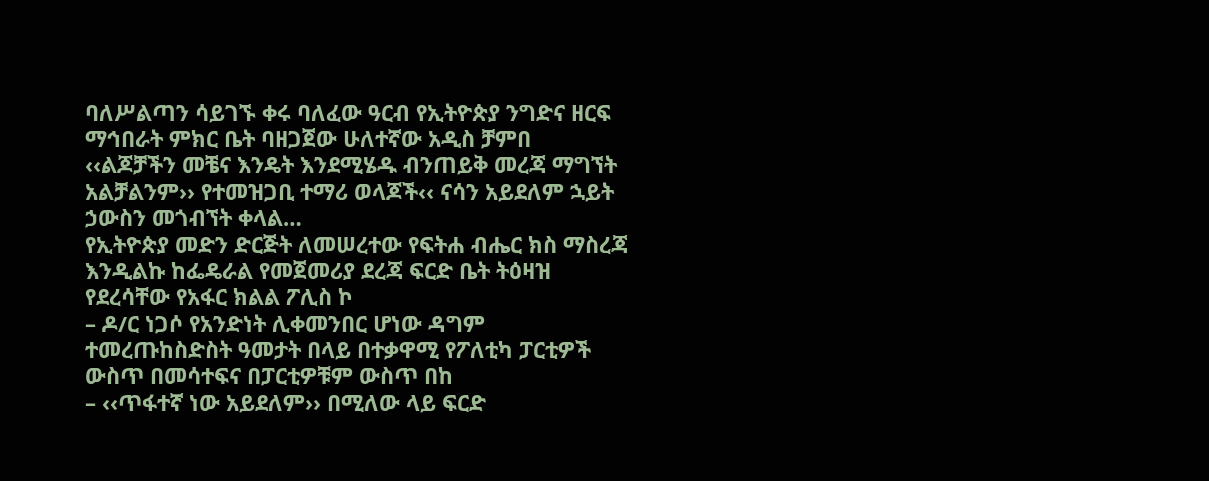ባለሥልጣን ሳይገኙ ቀሩ ባለፈው ዓርብ የኢትዮጵያ ንግድና ዘርፍ ማኅበራት ምክር ቤት ባዘጋጀው ሁለተኛው አዲስ ቻምበ
‹‹ልጆቻችን መቼና እንዴት እንደሚሄዱ ብንጠይቅ መረጃ ማግኘት አልቻልንም›› የተመዝጋቢ ተማሪ ወላጆች‹‹ ናሳን አይደለም ኋይት ኃውስን መጎብኘት ቀላል…
የኢትዮጵያ መድን ድርጅት ለመሠረተው የፍትሐ ብሔር ክስ ማስረጃ እንዲልኩ ከፌዴራል የመጀመሪያ ደረጃ ፍርድ ቤት ትዕዛዝ የደረሳቸው የአፋር ክልል ፖሊስ ኮ
– ዶ/ር ነጋሶ የአንድነት ሊቀመንበር ሆነው ዳግም ተመረጡከስድስት ዓመታት በላይ በተቃዋሚ የፖለቲካ ፓርቲዎች ውስጥ በመሳተፍና በፓርቲዎቹም ውስጥ በከ
– ‹‹ጥፋተኛ ነው አይደለም›› በሚለው ላይ ፍርድ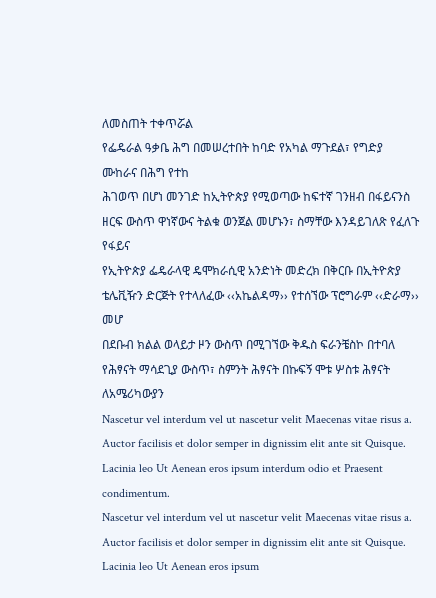ለመስጠት ተቀጥሯል
የፌዴራል ዓቃቤ ሕግ በመሠረተበት ከባድ የአካል ማጉደል፣ የግድያ ሙከራና በሕግ የተከ
ሕገወጥ በሆነ መንገድ ከኢትዮጵያ የሚወጣው ከፍተኛ ገንዘብ በፋይናንስ ዘርፍ ውስጥ ዋነኛውና ትልቁ ወንጀል መሆኑን፣ ስማቸው እንዳይገለጽ የፈለጉ የፋይና
የኢትዮጵያ ፌዴራላዊ ዴሞክራሲዊ አንድነት መድረክ በቅርቡ በኢትዮጵያ ቴሌቪዥን ድርጅት የተላለፈው ‹‹አኬልዳማ›› የተሰኘው ፕሮግራም ‹‹ድራማ›› መሆ
በደቡብ ክልል ወላይታ ዞን ውስጥ በሚገኘው ቅዱስ ፍራንቼስኮ በተባለ የሕፃናት ማሳደጊያ ውስጥ፣ ስምንት ሕፃናት በኩፍኝ ሞቱ ሦስቱ ሕፃናት ለአሜሪካውያን
Nascetur vel interdum vel ut nascetur velit Maecenas vitae risus a. Auctor facilisis et dolor semper in dignissim elit ante sit Quisque. Lacinia leo Ut Aenean eros ipsum interdum odio et Praesent condimentum.
Nascetur vel interdum vel ut nascetur velit Maecenas vitae risus a. Auctor facilisis et dolor semper in dignissim elit ante sit Quisque. Lacinia leo Ut Aenean eros ipsum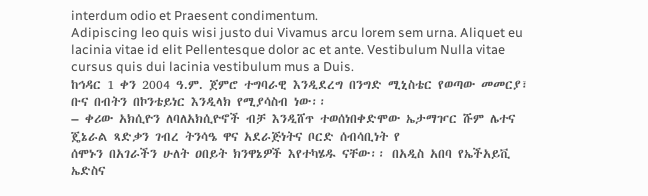interdum odio et Praesent condimentum.
Adipiscing leo quis wisi justo dui Vivamus arcu lorem sem urna. Aliquet eu lacinia vitae id elit Pellentesque dolor ac et ante. Vestibulum Nulla vitae cursus quis dui lacinia vestibulum mus a Duis.
ከኅዳር 1 ቀን 2004 ዓ.ም. ጀምሮ ተግባራዊ እንዲደረግ በንግድ ሚኒስቴር የወጣው መመርያ፣ ቡና በብትን በኮንቴይነር እንዲላክ የሚያሳስብ ነው፡፡
– ቀሪው አክሲዮን ለባለአክሲዮኖች ብቻ እንዲሸጥ ተወሰነበቀድሞው ኤታማዦር ሹም ሌተና ጄኔራል ጻድቃን ገብረ ትንሳዔ ዋና አደራጅነትና ቦርድ ሰብሳቢነት የ
ሰሞኑን በአገራችን ሁለት ዐበይት ክንዋኔዎች እየተካሄዱ ናቸው፡፡ በአዲስ አበባ የኤችአይቪ ኤድስና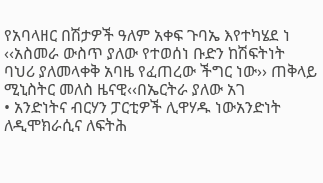የአባላዘር በሽታዎች ዓለም አቀፍ ጉባኤ እየተካሄደ ነ
‹‹አስመራ ውስጥ ያለው የተወሰነ ቡድን ከሽፍትነት ባህሪ ያለመላቀቅ አባዜ የፈጠረው ችግር ነው›› ጠቅላይ ሚኒስትር መለስ ዜናዊ‹‹በኤርትራ ያለው አገ
• አንድነትና ብርሃን ፓርቲዎች ሊዋሃዱ ነውአንድነት ለዲሞክራሲና ለፍትሕ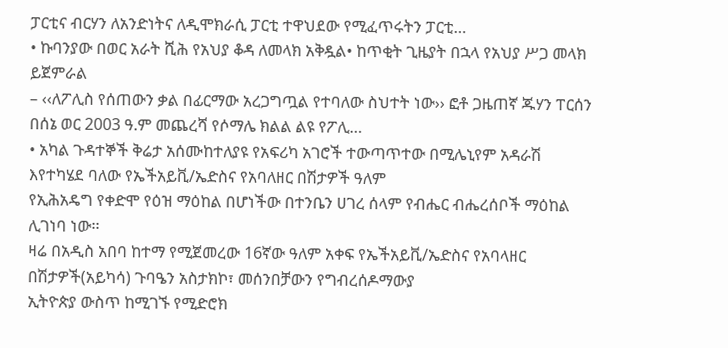ፓርቲና ብርሃን ለአንድነትና ለዲሞክራሲ ፓርቲ ተዋህደው የሚፈጥሩትን ፓርቲ…
• ኩባንያው በወር አራት ሺሕ የአህያ ቆዳ ለመላክ አቅዷል• ከጥቂት ጊዜያት በኋላ የአህያ ሥጋ መላክ ይጀምራል
– ‹‹ለፖሊስ የሰጠውን ቃል በፊርማው አረጋግጧል የተባለው ስህተት ነው›› ፎቶ ጋዜጠኛ ጁሃን ፐርሰን በሰኔ ወር 2003 ዓ.ም መጨረሻ የሶማሌ ክልል ልዩ የፖሊ…
• አካል ጉዳተኞች ቅሬታ አሰሙከተለያዩ የአፍሪካ አገሮች ተውጣጥተው በሚሌኒየም አዳራሽ እየተካሄደ ባለው የኤችአይቪ/ኤድስና የአባለዘር በሽታዎች ዓለም
የኢሕአዴግ የቀድሞ የዕዝ ማዕከል በሆነችው በተንቤን ሀገረ ሰላም የብሔር ብሔረሰቦች ማዕከል ሊገነባ ነው፡፡
ዛሬ በአዲስ አበባ ከተማ የሚጀመረው 16ኛው ዓለም አቀፍ የኤችአይቪ/ኤድስና የአባላዘር በሽታዎች(አይካሳ) ጉባዔን አስታክኮ፣ መሰንበቻውን የግብረሰዶማውያ
ኢትዮጵያ ውስጥ ከሚገኙ የሚድሮክ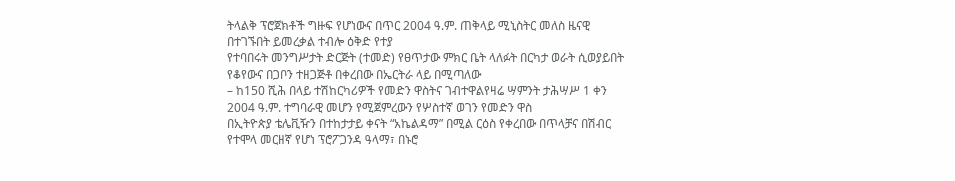ትላልቅ ፕሮጀክቶች ግዙፍ የሆነውና በጥር 2004 ዓ.ም. ጠቅላይ ሚኒስትር መለስ ዜናዊ በተገኙበት ይመረቃል ተብሎ ዕቅድ የተያ
የተባበሩት መንግሥታት ድርጅት (ተመድ) የፀጥታው ምክር ቤት ላለፉት በርካታ ወራት ሲወያይበት የቆየውና በጋቦን ተዘጋጅቶ በቀረበው በኤርትራ ላይ በሚጣለው
– ከ150 ሺሕ በላይ ተሽከርካሪዎች የመድን ዋስትና ገብተዋልየዛሬ ሣምንት ታሕሣሥ 1 ቀን 2004 ዓ.ም. ተግባራዊ መሆን የሚጀምረውን የሦስተኛ ወገን የመድን ዋስ
በኢትዮጵያ ቴሌቪዥን በተከታታይ ቀናት “አኬልዳማ” በሚል ርዕስ የቀረበው በጥላቻና በሽብር የተሞላ መርዘኛ የሆነ ፕሮፖጋንዳ ዓላማ፣ በኑሮ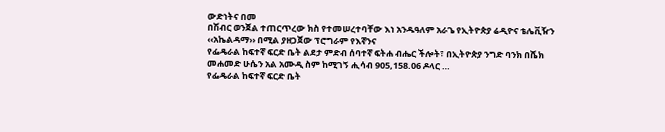ውድነትና በመ
በሽብር ወንጀል ተጠርጥረው ክስ የተመሠረተባቸው እነ አንዱዓለም አራጌ የኢትዮጵያ ሬዲዮና ቴሌቪዥን ‹‹አኬልዳማ›› በሚል ያዘጋጀው ፕሮግራም የእኛንና
የፌዴራል ከፍተኛ ፍርድ ቤት ልደታ ምድብ ሰባተኛ ፍትሐ ብሔር ችሎት፣ በኢትዮጵያ ንግድ ባንክ በሼክ መሐመድ ሁሴን አል አሙዲ ስም ከሚገኝ ሒሳብ 905,158.06 ዶላር …
የፌዴራል ከፍተኛ ፍርድ ቤት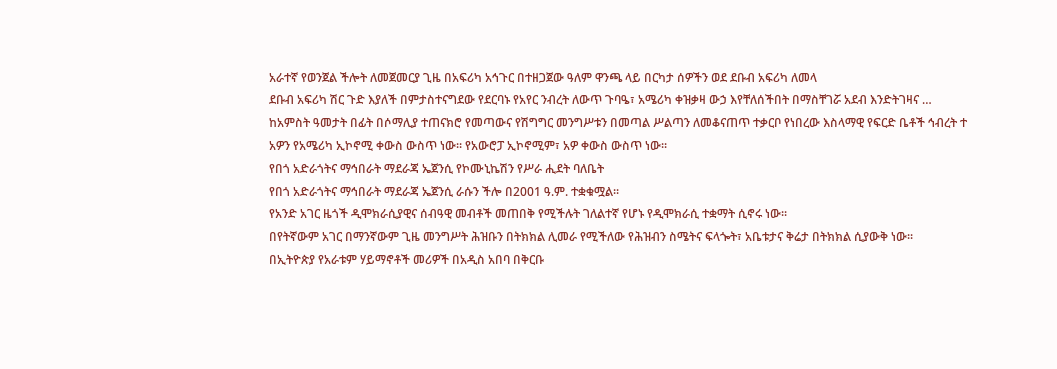አራተኛ የወንጀል ችሎት ለመጀመርያ ጊዜ በአፍሪካ አኅጉር በተዘጋጀው ዓለም ዋንጫ ላይ በርካታ ሰዎችን ወደ ደቡብ አፍሪካ ለመላ
ደቡብ አፍሪካ ሽር ጉድ እያለች በምታስተናግደው የደርባኑ የአየር ንብረት ለውጥ ጉባዔ፣ አሜሪካ ቀዝቃዛ ውኃ እየቸለሰችበት በማስቸገሯ አደብ እንድትገዛና …
ከአምስት ዓመታት በፊት በሶማሊያ ተጠናክሮ የመጣውና የሽግግር መንግሥቱን በመጣል ሥልጣን ለመቆናጠጥ ተቃርቦ የነበረው እስላማዊ የፍርድ ቤቶች ኅብረት ተ
አዎን የአሜሪካ ኢኮኖሚ ቀውስ ውስጥ ነው፡፡ የአውሮፓ ኢኮኖሚም፣ አዎ ቀውስ ውስጥ ነው፡፡
የበጎ አድራጎትና ማኅበራት ማደራጃ ኤጀንሲ የኮሙኒኬሽን የሥራ ሒደት ባለቤት
የበጎ አድራጎትና ማኅበራት ማደራጃ ኤጀንሲ ራሱን ችሎ በ2001 ዓ.ም. ተቋቁሟል፡፡
የአንድ አገር ዜጎች ዲሞክራሲያዊና ሰብዓዊ መብቶች መጠበቅ የሚችሉት ገለልተኛ የሆኑ የዲሞክራሲ ተቋማት ሲኖሩ ነው፡፡
በየትኛውም አገር በማንኛውም ጊዜ መንግሥት ሕዝቡን በትክክል ሊመራ የሚችለው የሕዝብን ስሜትና ፍላጐት፣ አቤቱታና ቅሬታ በትክክል ሲያውቅ ነው፡፡
በኢትዮጵያ የአራቱም ሃይማኖቶች መሪዎች በአዲስ አበባ በቅርቡ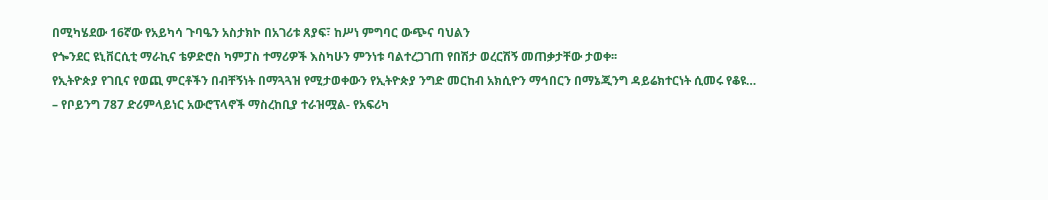በሚካሄደው 16ኛው የአይካሳ ጉባዔን አስታክኮ በአገሪቱ ጸያፍ፣ ከሥነ ምግባር ውጭና ባህልን
የጐንደር ዩኒቨርሲቲ ማራኪና ቴዎድሮስ ካምፓስ ተማሪዎች እስካሁን ምንነቱ ባልተረጋገጠ የበሽታ ወረርሽኝ መጠቃታቸው ታወቀ፡፡
የኢትዮጵያ የገቢና የወጪ ምርቶችን በብቸኝነት በማጓጓዝ የሚታወቀውን የኢትዮጵያ ንግድ መርከብ አክሲዮን ማኅበርን በማኔጂንግ ዳይሬክተርነት ሲመሩ የቆዩ…
– የቦይንግ 787 ድሪምላይነር አውሮፕላኖች ማስረከቢያ ተራዝሟል- የአፍሪካ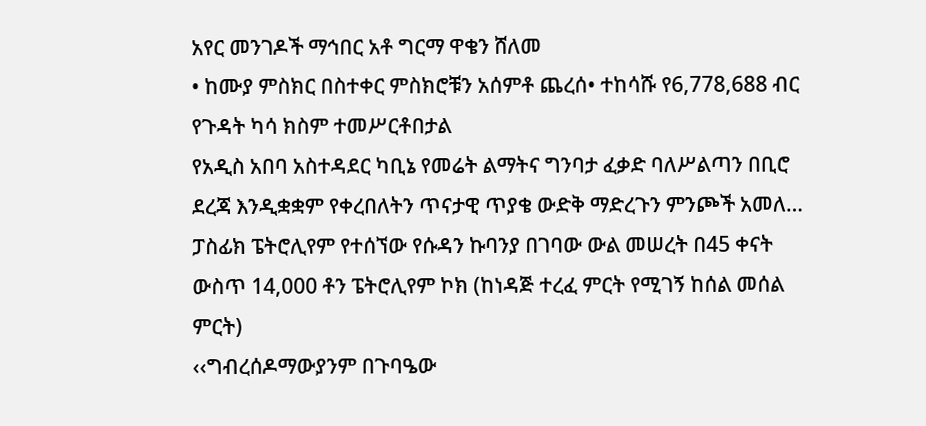አየር መንገዶች ማኅበር አቶ ግርማ ዋቄን ሸለመ
• ከሙያ ምስክር በስተቀር ምስክሮቹን አሰምቶ ጨረሰ• ተከሳሹ የ6,778,688 ብር የጉዳት ካሳ ክስም ተመሥርቶበታል
የአዲስ አበባ አስተዳደር ካቢኔ የመሬት ልማትና ግንባታ ፈቃድ ባለሥልጣን በቢሮ ደረጃ እንዲቋቋም የቀረበለትን ጥናታዊ ጥያቄ ውድቅ ማድረጉን ምንጮች አመለ…
ፓስፊክ ፔትሮሊየም የተሰኘው የሱዳን ኩባንያ በገባው ውል መሠረት በ45 ቀናት ውስጥ 14,000 ቶን ፔትሮሊየም ኮክ (ከነዳጅ ተረፈ ምርት የሚገኝ ከሰል መሰል ምርት)
‹‹ግብረሰዶማውያንም በጉባዔው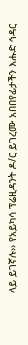ላይ ይገኛሉ›› የአይካሳ ፕሬዚዳንት ዶ/ር ይገረሙ አበበየፊታችን እሑድ ኅዳር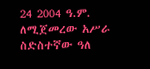24 2004 ዓ.ም. ለሚጀመረው አሥራ ስድስተኛው ዓለ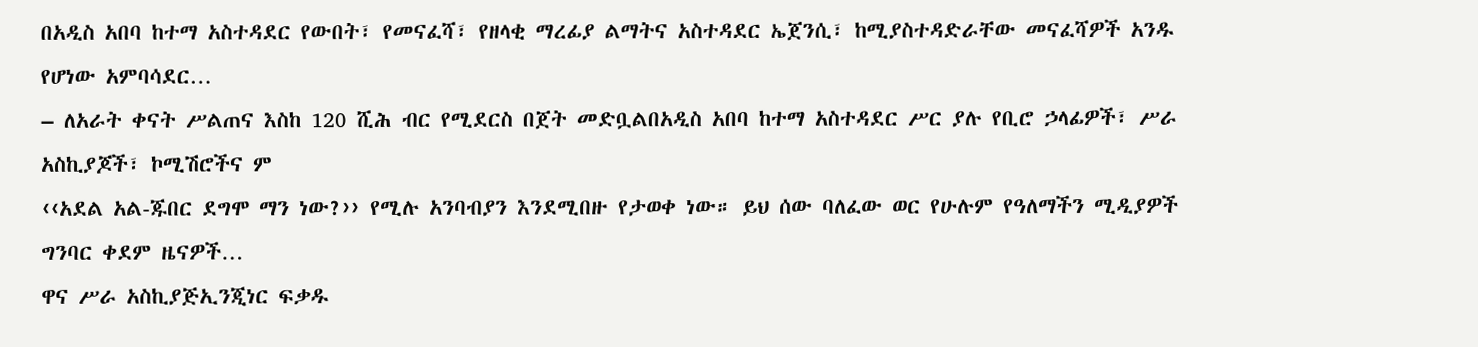በአዲስ አበባ ከተማ አስተዳደር የውበት፣ የመናፈሻ፣ የዘላቂ ማረፊያ ልማትና አስተዳደር ኤጀንሲ፣ ከሚያስተዳድራቸው መናፈሻዎች አንዱ የሆነው አምባሳደር…
– ለአራት ቀናት ሥልጠና እስከ 120 ሺሕ ብር የሚደርስ በጀት መድቧልበአዲስ አበባ ከተማ አስተዳደር ሥር ያሉ የቢሮ ኃላፊዎች፣ ሥራ አስኪያጆች፣ ኮሚሽሮችና ም
‹‹አደል አል-ጁበር ደግሞ ማን ነው?›› የሚሉ አንባብያን እንደሚበዙ የታወቀ ነው። ይህ ሰው ባለፈው ወር የሁሉም የዓለማችን ሚዲያዎች ግንባር ቀደም ዜናዎች…
ዋና ሥራ አስኪያጅኢንጂነር ፍቃዱ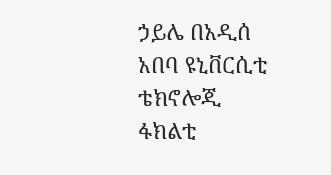ኃይሌ በአዲሰ አበባ ዩኒቨርሲቲ ቴክኖሎጂ ፋክልቲ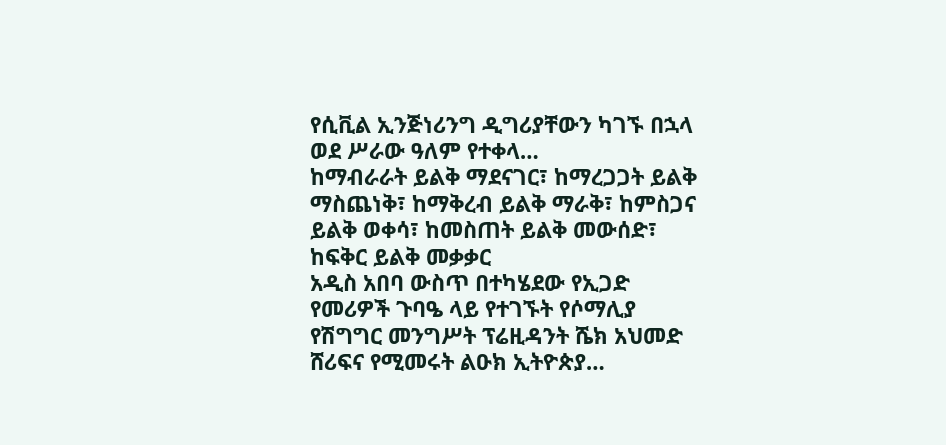የሲቪል ኢንጅነሪንግ ዲግሪያቸውን ካገኙ በኋላ ወደ ሥራው ዓለም የተቀላ…
ከማብራራት ይልቅ ማደናገር፣ ከማረጋጋት ይልቅ ማስጨነቅ፣ ከማቅረብ ይልቅ ማራቅ፣ ከምስጋና ይልቅ ወቀሳ፣ ከመስጠት ይልቅ መውሰድ፣ ከፍቅር ይልቅ መቃቃር
አዲስ አበባ ውስጥ በተካሄደው የኢጋድ የመሪዎች ጉባዔ ላይ የተገኙት የሶማሊያ የሽግግር መንግሥት ፕሬዚዳንት ሼክ አህመድ ሸሪፍና የሚመሩት ልዑክ ኢትዮጵያ…